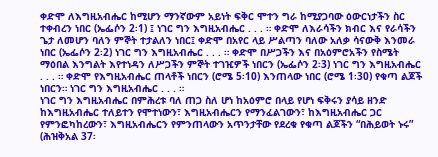ቀድሞ ለእግዚአብሔር ከሚሆን ማንኛውም አይነት ፍቅር ሞተን ግራ ከሚያጋባው ዕውርነታችን ስር ተቀብረን ነበር (ኤፌሶን 2፡1) ፤ ነገር ግን እግዚአብሔር . . . ። ቀድሞ ለእራሳችን ክብር እና የራሳችን ጌታ ለመሆን ባለን ምኞት ተታልለን ነበር፤ ቀድሞ በአየር ላይ ሥልጣን ባለው አለቃ ሳናውቅ እንመራ ነበር (ኤፌሶን 2፡2) ነገር ግን እግዚአብሔር . . . ። ቀድሞ በሥጋችን እና በአዕምሮአችን የስሜት ማዕበል እንግልት እየተነዳን ለሥጋችን ምኞት ተገዢዎች ነበርን (ኤፌሶን 2፡3) ነገር ግን እግዚአብሔር . . . ። ቀድሞ የእግዚአብሔር ጠላቶች ነበርን (ሮሜ 5፡10) እንጠላው ነበር (ሮሜ 1፡30) የቁጣ ልጆች ነበርን። ነገር ግን እግዚአብሔር . . . ።
ነገር ግን እግዚአብሔር በምሕረቱ ባለ ጠጋ ስለ ሆነ ከአዕምሮ በላይ የሆነ ፍቅሩን ያሳይ ዘንድ ከእግዚአብሔር ተለይተን የሞተነውን፣ እግዚአብሔርን የማንፈልገውን፣ ከእግዚአብሔር ጋር የምንፎካከረውን፣ እግዚአብሔርን የምንጠላውን አጥንታቸው የደረቁ የቁጣ ልጆችን “በሕይወት ኑሩ” (ሕዝቅአል 37፡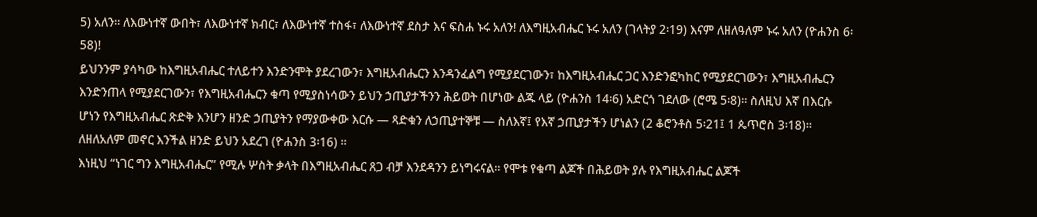5) አለን። ለእውነተኛ ውበት፣ ለእውነተኛ ክብር፣ ለእውነተኛ ተስፋ፣ ለእውነተኛ ደስታ እና ፍስሐ ኑሩ አለን! ለእግዚአብሔር ኑሩ አለን (ገላትያ 2፡19) እናም ለዘለዓለም ኑሩ አለን (ዮሐንስ 6፡58)!
ይህንንም ያሳካው ከእግዚአብሔር ተለይተን እንድንሞት ያደረገውን፣ እግዚአብሔርን እንዳንፈልግ የሚያደርገውን፣ ከእግዚአብሔር ጋር እንድንፎካከር የሚያደርገውን፣ እግዚአብሔርን እንድንጠላ የሚያደርገውን፣ የእግዚአብሔርን ቁጣ የሚያስነሳውን ይህን ኃጢያታችንን ሕይወት በሆነው ልጁ ላይ (ዮሐንስ 14፡6) አድርጎ ገደለው (ሮሜ 5፡8)። ስለዚህ እኛ በእርሱ ሆነን የእግዚአብሔር ጽድቅ እንሆን ዘንድ ኃጢያትን የማያውቀው እርሱ — ጻድቁን ለኃጢያተኞቹ — ስለእኛ፤ የእኛ ኃጢያታችን ሆነልን (2 ቆሮንቶስ 5፡21፤ 1 ጴጥሮስ 3፡18)። ለዘለአለም መኖር እንችል ዘንድ ይህን አደረገ (ዮሐንስ 3፡16) ።
እነዚህ “ነገር ግን እግዚአብሔር” የሚሉ ሦስት ቃላት በእግዚአብሔር ጸጋ ብቻ እንደዳንን ይነግሩናል። የሞቱ የቁጣ ልጆች በሕይወት ያሉ የእግዚአብሔር ልጆች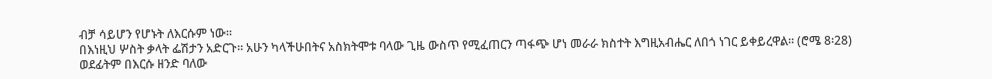ብቻ ሳይሆን የሆኑት ለእርሱም ነው።
በእነዚህ ሦስት ቃላት ፌሽታን አድርጉ። አሁን ካላችሁበትና አስክትሞቱ ባላው ጊዜ ውስጥ የሚፈጠርን ጣፋጭ ሆነ መራራ ክስተት እግዚአብሔር ለበጎ ነገር ይቀይረዋል። (ሮሜ 8፡28) ወደፊትም በእርሱ ዘንድ ባለው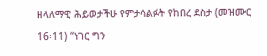ዘላለማዊ ሕይወታችሁ የምታሳልፉት የከበረ ደስታ (መዝሙር 16፡11) “ነገር ግን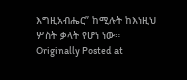እግዚአብሔር” ከሚሉት ከእነዚህ ሦስት ቃላት የሆነ ነው።
Originally Posted at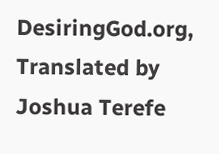DesiringGod.org, Translated by Joshua Terefe